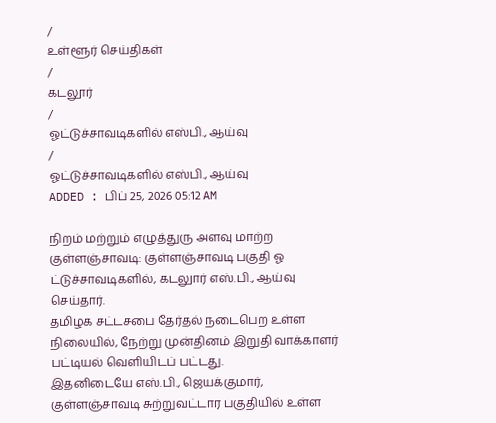/
உள்ளூர் செய்திகள்
/
கடலூர்
/
ஓட்டுச்சாவடிகளில் எஸ்பி., ஆய்வு
/
ஓட்டுச்சாவடிகளில் எஸ்பி., ஆய்வு
ADDED : பிப் 25, 2026 05:12 AM

நிறம் மற்றும் எழுத்துரு அளவு மாற்ற
குள்ளஞ்சாவடி: குள்ளஞ்சாவடி பகுதி ஓ ட்டுச்சாவடிகளில், கடலுார் எஸ்.பி., ஆய்வு செய்தார்.
தமிழக சட்டசபை தேர்தல் நடைபெற உள்ள நிலையில், நேற்று முன்தினம் இறுதி வாக்காளர் பட்டியல் வெளியிடப் பட்டது.
இதனிடையே எஸ்.பி., ஜெயக்குமார், குள்ளஞ்சாவடி சுற்றுவட்டார பகுதியில் உள்ள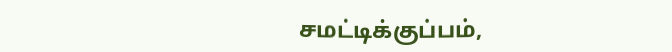சமட்டிக்குப்பம்,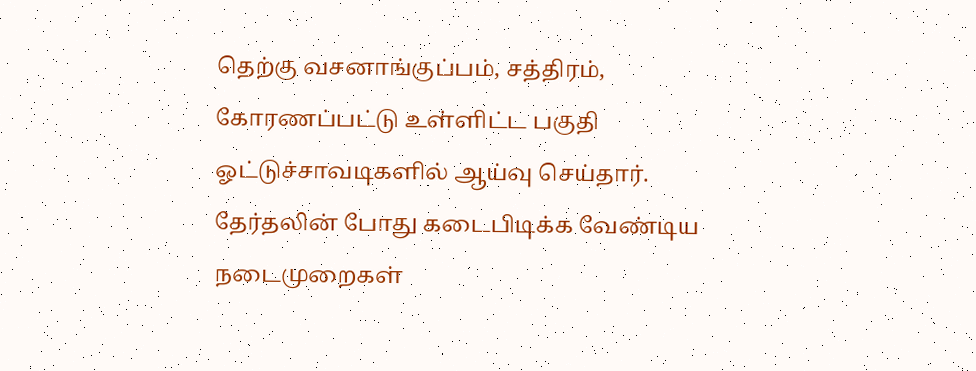தெற்கு வசனாங்குப்பம், சத்திரம், கோரணப்பட்டு உள்ளிட்ட பகுதி ஓட்டுச்சாவடிகளில் ஆய்வு செய்தார்.
தேர்தலின் போது கடைபிடிக்க வேண்டிய நடைமுறைகள்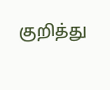குறித்து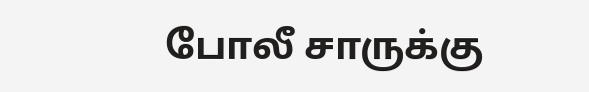போலீ சாருக்கு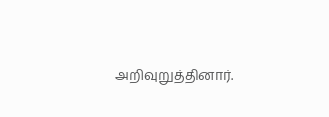அறிவுறுத்தினார்.